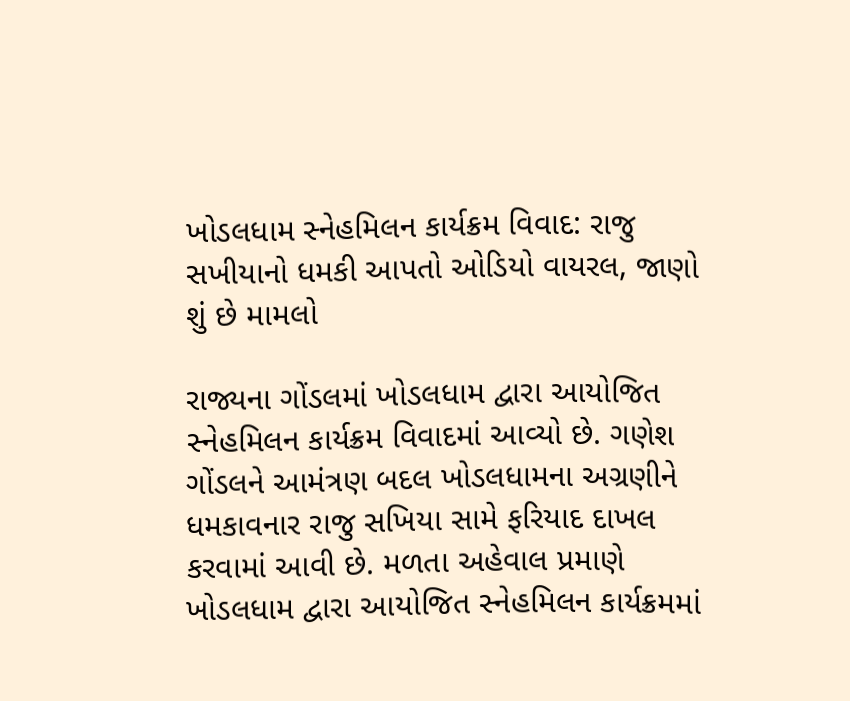ખોડલધામ સ્નેહમિલન કાર્યક્રમ વિવાદ: રાજુ સખીયાનો ધમકી આપતો ઓડિયો વાયરલ, જાણો શું છે મામલો

રાજ્યના ગોંડલમાં ખોડલધામ દ્વારા આયોજિત સ્નેહમિલન કાર્યક્રમ વિવાદમાં આવ્યો છે. ગણેશ ગોંડલને આમંત્રણ બદલ ખોડલધામના અગ્રણીને ધમકાવનાર રાજુ સખિયા સામે ફરિયાદ દાખલ કરવામાં આવી છે. મળતા અહેવાલ પ્રમાણે ખોડલધામ દ્વારા આયોજિત સ્નેહમિલન કાર્યક્રમમાં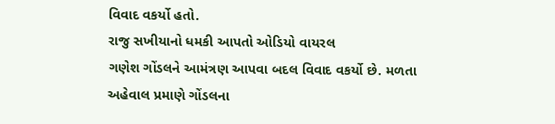વિવાદ વકર્યો હતો.
રાજુ સખીયાનો ધમકી આપતો ઓડિયો વાયરલ
ગણેશ ગોંડલને આમંત્રણ આપવા બદલ વિવાદ વકર્યો છે. મળતા અહેવાલ પ્રમાણે ગોંડલના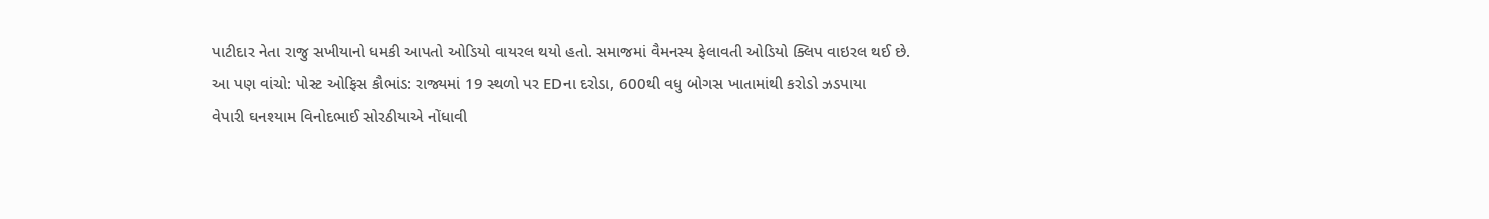પાટીદાર નેતા રાજુ સખીયાનો ધમકી આપતો ઓડિયો વાયરલ થયો હતો. સમાજમાં વૈમનસ્ય ફેલાવતી ઓડિયો ક્લિપ વાઇરલ થઈ છે.
આ પણ વાંચો: પોસ્ટ ઓફિસ કૌભાંડ: રાજ્યમાં 19 સ્થળો પર EDના દરોડા, 600થી વધુ બોગસ ખાતામાંથી કરોડો ઝડપાયા
વેપારી ઘનશ્યામ વિનોદભાઈ સોરઠીયાએ નોંધાવી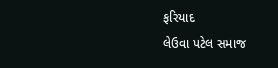ફરિયાદ
લેઉવા પટેલ સમાજ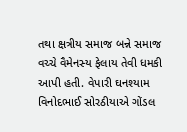તથા ક્ષત્રીય સમાજ બન્ને સમાજ વચ્ચે વૈમેનસ્ય ફેલાય તેવી ધમકી આપી હતી. વેપારી ઘનશ્યામ વિનોદભાઈ સોરઠીયાએ ગોંડલ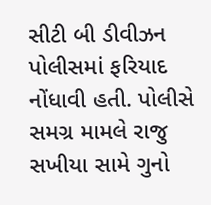સીટી બી ડીવીઝન પોલીસમાં ફરિયાદ નોંધાવી હતી. પોલીસે સમગ્ર મામલે રાજુ સખીયા સામે ગુનો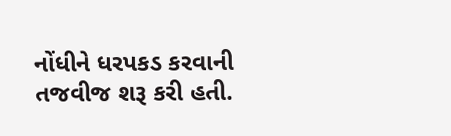નોંધીને ધરપકડ કરવાની તજવીજ શરૂ કરી હતી.